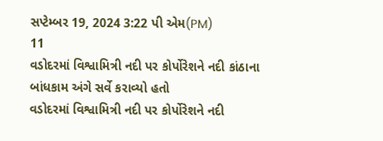સપ્ટેમ્બર 19, 2024 3:22 પી એમ(PM)
11
વડોદરમાં વિશ્વામિત્રી નદી પર કોર્પોરેશને નદી કાંઠાના બાંધકામ અંગે સર્વે કરાવ્યો હતો
વડોદરમાં વિશ્વામિત્રી નદી પર કોર્પોરેશને નદી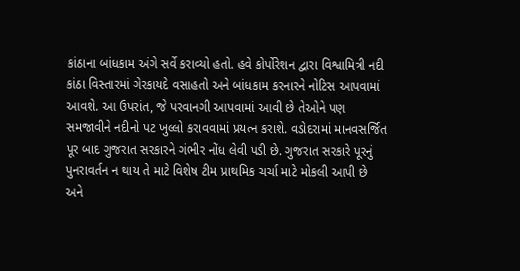કાંઠાના બાંધકામ અંગે સર્વે કરાવ્યો હતો. હવે કોર્પોરેશન દ્વારા વિશ્વામિત્રી નદી કાંઠા વિસ્તારમાં ગેરકાયદે વસાહતો અને બાંધકામ કરનારને નોટિસ આપવામાં આવશે. આ ઉપરાંત, જે પરવાનગી આપવામાં આવી છે તેઓને પણ સમજાવીને નદીનો પટ ખુલ્લો કરાવવામાં પ્રયત્ન કરાશે. વડોદરામાં માનવસર્જિત પૂર બાદ ગુજરાત સરકારને ગંભીર નોંધ લેવી પડી છે. ગુજરાત સરકારે પૂરનું પુનરાવર્તન ન થાય તે માટે વિશેષ ટીમ પ્રાથમિક ચર્ચા માટે મોકલી આપી છે અને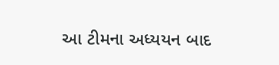આ ટીમના અધ્યયન બાદ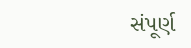સંપૂર્ણ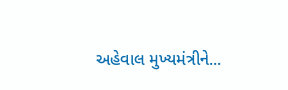અહેવાલ મુખ્યમંત્રીને...